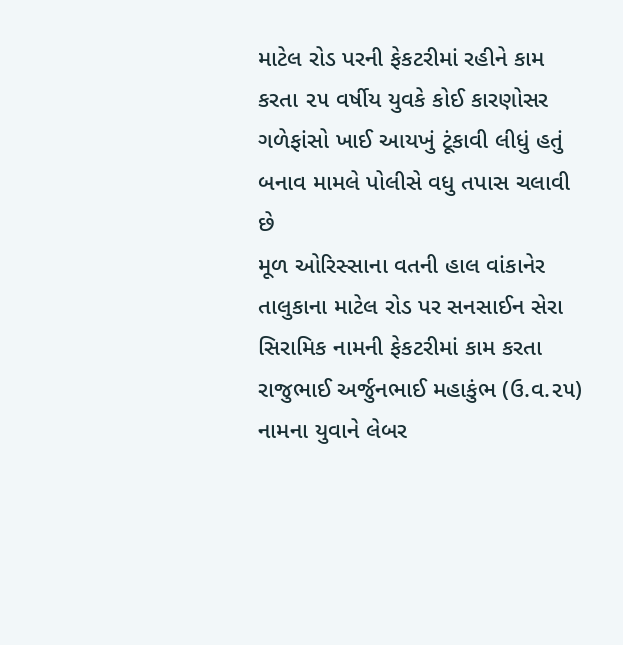માટેલ રોડ પરની ફેકટરીમાં રહીને કામ કરતા ૨૫ વર્ષીય યુવકે કોઈ કારણોસર ગળેફાંસો ખાઈ આયખું ટૂંકાવી લીધું હતું બનાવ મામલે પોલીસે વધુ તપાસ ચલાવી છે
મૂળ ઓરિસ્સાના વતની હાલ વાંકાનેર તાલુકાના માટેલ રોડ પર સનસાઈન સેરા સિરામિક નામની ફેકટરીમાં કામ કરતા રાજુભાઈ અર્જુનભાઈ મહાકુંભ (ઉ.વ.૨૫) નામના યુવાને લેબર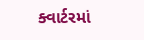ક્વાર્ટરમાં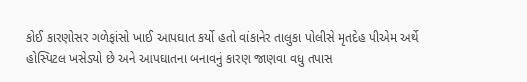કોઈ કારણોસર ગળેફાંસો ખાઈ આપઘાત કર્યો હતો વાંકાનેર તાલુકા પોલીસે મૃતદેહ પીએમ અર્થે હોસ્પિટલ ખસેડ્યો છે અને આપઘાતના બનાવનું કારણ જાણવા વધુ તપાસ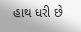હાથ ધરી છે